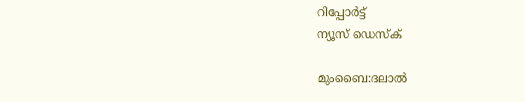റിപ്പോര്‍ട്ട്
ന്യൂസ് ഡെസ്ക്

മുംബൈ:ദലാല്‍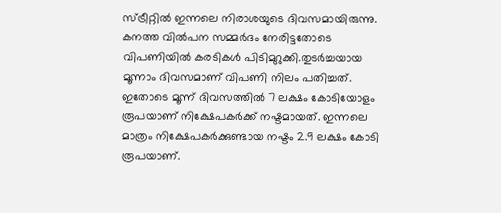സ്ട്രീറ്റില്‍ ഇന്നലെ നിരാശയുടെ ദിവസമായിരുന്നു. കനത്ത വില്‍പന സമ്മര്‍ദം നേരിട്ടതോടെ വിപണിയില്‍ കരടികള്‍ പിടിമുറുക്കി.തുടര്‍ച്ചയായ മൂന്നാം ദിവസമാണ് വിപണി നിലം പതിച്ചത്. ഇതോടെ മൂന്ന് ദിവസത്തില്‍ 7 ലക്ഷം കോടിയോളം രൂപയാണ് നിക്ഷേപകര്‍ക്ക് നഷ്ടമായത്. ഇന്നലെ മാത്രം നിക്ഷേപകര്‍ക്കുണ്ടായ നഷ്ടം 2.9 ലക്ഷം കോടി രൂപയാണ്.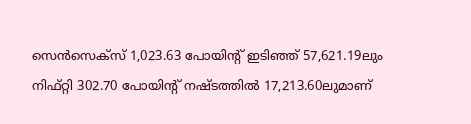സെന്‍സെക്സ് 1,023.63 പോയിന്റ് ഇടിഞ്ഞ് 57,621.19ലും നിഫ്റ്റി 302.70 പോയിന്റ് നഷ്ടത്തില്‍ 17,213.60ലുമാണ്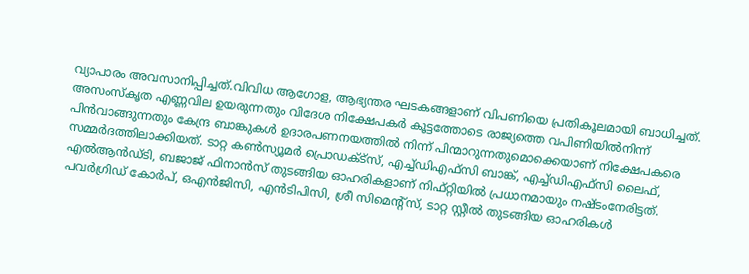വ്യാപാരം അവസാനിപ്പിച്ചത്.വിവിധ ആഗോള, ആഭ്യന്തര ഘടകങ്ങളാണ് വിപണിയെ പ്രതികൂലമായി ബാധിച്ചത്. അസംസ്‌കൃത എണ്ണവില ഉയരുന്നതും വിദേശ നിക്ഷേപകര്‍ കൂട്ടത്തോടെ രാജ്യത്തെ വപിണിയില്‍നിന്ന് പിന്‍വാങ്ങുന്നതും കേന്ദ്ര ബാങ്കുകള്‍ ഉദാരപണനയത്തില്‍ നിന്ന് പിന്മാറുന്നതുമൊക്കെയാണ് നിക്ഷേപകരെ സമ്മര്‍ദത്തിലാക്കിയത്. ടാറ്റ കണ്‍സ്യൂമര്‍ പ്രൊഡക്ട്സ്, എച്ച്ഡിഎഫ്സി ബാങ്ക്, എച്ച്ഡിഎഫ്സി ലൈഫ്, എല്‍ആന്‍ഡ്ടി, ബജാജ് ഫിനാന്‍സ് തുടങ്ങിയ ഓഹരികളാണ് നിഫ്റ്റിയില്‍ പ്രധാനമായും നഷ്ടംനേരിട്ടത്. പവര്‍ഗ്രിഡ് കോര്‍പ്, ഒഎന്‍ജിസി, എന്‍ടിപിസി, ശ്രീ സിമെന്റ്സ്, ടാറ്റ സ്റ്റീല്‍ തുടങ്ങിയ ഓഹരികള്‍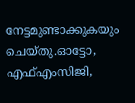നേട്ടമുണ്ടാക്കുകയും ചെയ്തു.ഓട്ടോ, എഫ്എംസിജി,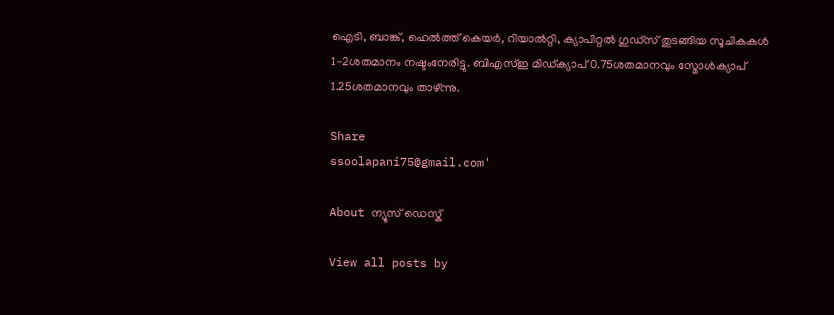ഐടി, ബാങ്ക്, ഹെല്‍ത്ത് കെയര്‍, റിയാല്‍റ്റി, ക്യാപിറ്റല്‍ ഗുഡ്സ് തുടങ്ങിയ സൂചികകള്‍ 1-2ശതമാനം നഷ്ടംനേരിട്ടു. ബിഎസ്ഇ മിഡ്ക്യാപ് 0.75ശതമാനവും സ്മോള്‍ക്യാപ് 1.25ശതമാനവും താഴ്ന്നു.

Share
ssoolapani75@gmail.com'

About ന്യൂസ് ഡെസ്ക്

View all posts by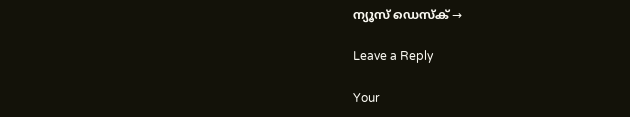ന്യൂസ് ഡെസ്ക് →

Leave a Reply

Your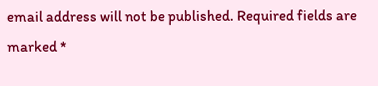email address will not be published. Required fields are marked *